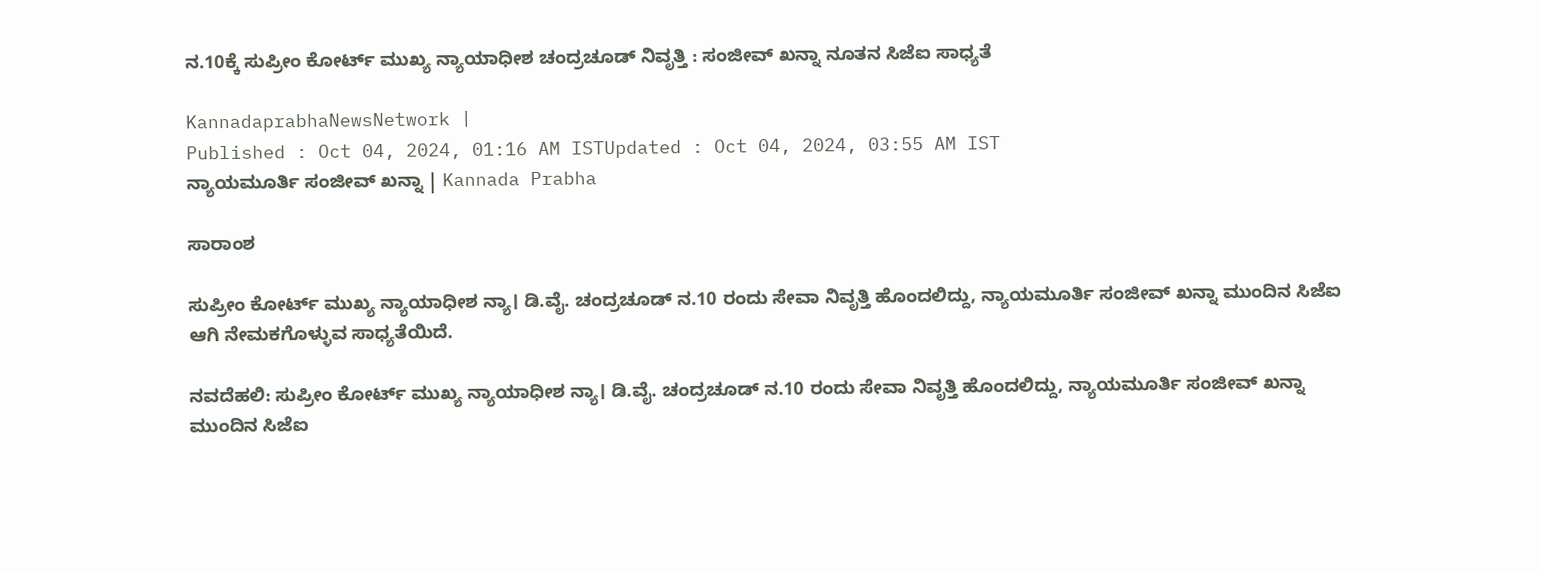ನ.10ಕ್ಕೆ ಸುಪ್ರೀಂ ಕೋರ್ಟ್‌ ಮುಖ್ಯ ನ್ಯಾಯಾಧೀಶ ಚಂದ್ರಚೂಡ್‌ ನಿವೃತ್ತಿ : ಸಂಜೀವ್ ಖನ್ನಾ ನೂತನ ಸಿಜೆಐ ಸಾಧ್ಯತೆ

KannadaprabhaNewsNetwork |
Published : Oct 04, 2024, 01:16 AM ISTUpdated : Oct 04, 2024, 03:55 AM IST
ನ್ಯಾಯಮೂರ್ತಿ ಸಂಜೀವ್ ಖನ್ನಾ | Kannada Prabha

ಸಾರಾಂಶ

ಸುಪ್ರೀಂ ಕೋರ್ಟ್‌ ಮುಖ್ಯ ನ್ಯಾಯಾಧೀಶ ನ್ಯಾ। ಡಿ.ವೈ. ಚಂದ್ರಚೂಡ್‌ ನ.10 ರಂದು ಸೇವಾ ನಿವೃತ್ತಿ ಹೊಂದಲಿದ್ದು, ನ್ಯಾಯಮೂರ್ತಿ ಸಂಜೀವ್ ಖನ್ನಾ ಮುಂದಿನ ಸಿಜೆಐ ಆಗಿ ನೇಮಕಗೊಳ್ಳುವ ಸಾಧ್ಯತೆಯಿದೆ.

ನವದೆಹಲಿ: ಸುಪ್ರೀಂ ಕೋರ್ಟ್‌ ಮುಖ್ಯ ನ್ಯಾಯಾಧೀಶ ನ್ಯಾ। ಡಿ.ವೈ. ಚಂದ್ರಚೂಡ್‌ ನ.10 ರಂದು ಸೇವಾ ನಿವೃತ್ತಿ ಹೊಂದಲಿದ್ದು, ನ್ಯಾಯಮೂರ್ತಿ ಸಂಜೀವ್ ಖನ್ನಾ ಮುಂದಿನ ಸಿಜೆಐ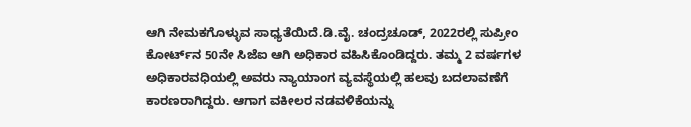ಆಗಿ ನೇಮಕಗೊಳ್ಳುವ ಸಾಧ್ಯತೆಯಿದೆ.ಡಿ.ವೈ. ಚಂದ್ರಚೂಡ್‌, 2022ರಲ್ಲಿ ಸುಪ್ರೀಂ ಕೋರ್ಟ್‌ನ 50ನೇ ಸಿಜೆಐ ಆಗಿ ಅಧಿಕಾರ ವಹಿಸಿಕೊಂಡಿದ್ದರು. ತಮ್ಮ 2 ವರ್ಷಗಳ ಅಧಿಕಾರವಧಿಯಲ್ಲಿ ಅವರು ನ್ಯಾಯಾಂಗ ವ್ಯವಸ್ಥೆಯಲ್ಲಿ ಹಲವು ಬದಲಾವಣೆಗೆ ಕಾರಣರಾಗಿದ್ದರು. ಆಗಾಗ ವಕೀಲರ ನಡವಳಿಕೆಯನ್ನು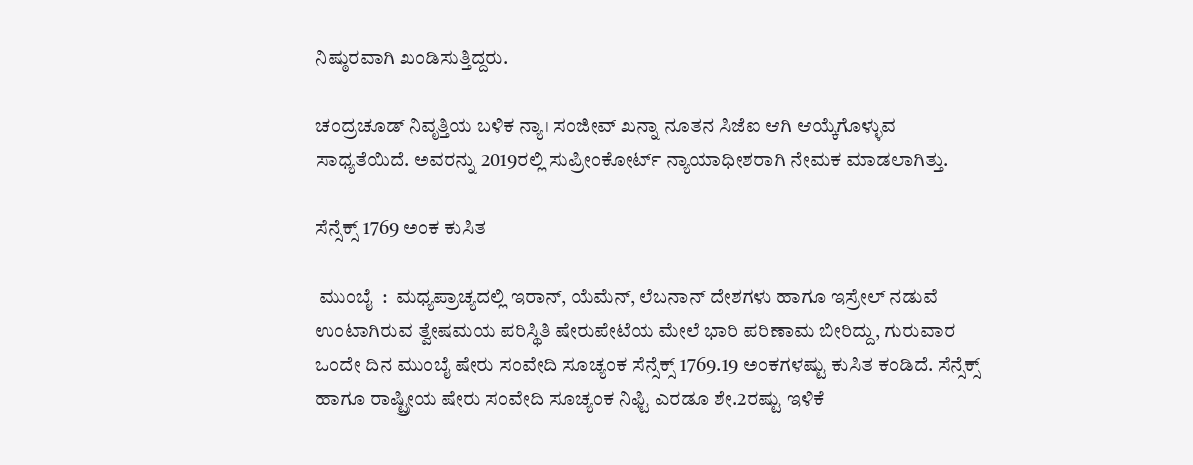ನಿಷ್ಠುರವಾಗಿ ಖಂಡಿಸುತ್ತಿದ್ದರು.

ಚಂದ್ರಚೂಡ್‌ ನಿವೃತ್ತಿಯ ಬಳಿಕ ನ್ಯಾ। ಸಂಜೀವ್‌ ಖನ್ನಾ ನೂತನ ಸಿಜೆಐ ಆಗಿ ಆಯ್ಕೆಗೊಳ್ಳುವ ಸಾಧ್ಯತೆಯಿದೆ. ಅವರನ್ನು 2019ರಲ್ಲಿ ಸುಪ್ರೀಂಕೋರ್ಟ್‌ ನ್ಯಾಯಾಧೀಶರಾಗಿ ನೇಮಕ ಮಾಡಲಾಗಿತ್ತು.

ಸೆನ್ಸೆಕ್ಸ್‌ 1769 ಅಂಕ ಕುಸಿತ

 ಮುಂಬೈ  :  ಮಧ್ಯಪ್ರಾಚ್ಯದಲ್ಲಿ ಇರಾನ್‌, ಯೆಮೆನ್‌, ಲೆಬನಾನ್‌ ದೇಶಗಳು ಹಾಗೂ ಇಸ್ರೇಲ್‌ ನಡುವೆ ಉಂಟಾಗಿರುವ ತ್ವೇಷಮಯ ಪರಿಸ್ಥಿತಿ ಷೇರುಪೇಟೆಯ ಮೇಲೆ ಭಾರಿ ಪರಿಣಾಮ ಬೀರಿದ್ದು, ಗುರುವಾರ ಒಂದೇ ದಿನ ಮುಂಬೈ ಷೇರು ಸಂವೇದಿ ಸೂಚ್ಯಂಕ ಸೆನ್ಸೆಕ್ಸ್‌ 1769.19 ಅಂಕಗಳಷ್ಟು ಕುಸಿತ ಕಂಡಿದೆ. ಸೆನ್ಸೆಕ್ಸ್ ಹಾಗೂ ರಾಷ್ಟ್ರೀಯ ಷೇರು ಸಂವೇದಿ ಸೂಚ್ಯಂಕ ನಿಫ್ಟಿ ಎರಡೂ ಶೇ.2ರಷ್ಟು ಇಳಿಕೆ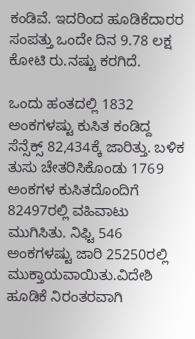ಕಂಡಿವೆ. ಇದರಿಂದ ಹೂಡಿಕೆದಾರರ ಸಂಪತ್ತು ಒಂದೇ ದಿನ 9.78 ಲಕ್ಷ ಕೋಟಿ ರು.ನಷ್ಟು ಕರಗಿದೆ.

ಒಂದು ಹಂತದಲ್ಲಿ 1832 ಅಂಕಗಳಷ್ಟು ಕುಸಿತ ಕಂಡಿದ್ದ ಸೆನ್ಸೆಕ್ಸ್‌ 82,434ಕ್ಕೆ ಜಾರಿತ್ತು. ಬಳಿಕ ತುಸು ಚೇತರಿಸಿಕೊಂಡು 1769 ಅಂಕಗಳ ಕುಸಿತದೊಂದಿಗೆ 82497ರಲ್ಲಿ ವಹಿವಾಟು ಮುಗಿಸಿತು. ನಿಫ್ಟಿ 546 ಅಂಕಗಳಷ್ಟು ಜಾರಿ 25250ರಲ್ಲಿ ಮುಕ್ತಾಯವಾಯಿತು.ವಿದೇಶಿ ಹೂಡಿಕೆ ನಿರಂತರವಾಗಿ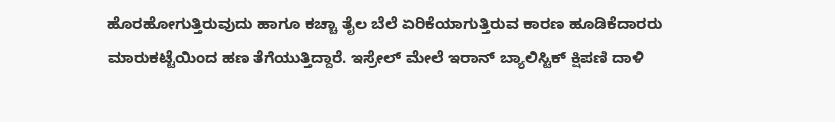ಹೊರಹೋಗುತ್ತಿರುವುದು ಹಾಗೂ ಕಚ್ಚಾ ತೈಲ ಬೆಲೆ ಏರಿಕೆಯಾಗುತ್ತಿರುವ ಕಾರಣ ಹೂಡಿಕೆದಾರರು ಮಾರುಕಟ್ಟೆಯಿಂದ ಹಣ ತೆಗೆಯುತ್ತಿದ್ದಾರೆ. ಇಸ್ರೇಲ್ ಮೇಲೆ ಇರಾನ್‌ ಬ್ಯಾಲಿಸ್ಟಿಕ್‌ ಕ್ಷಿಪಣಿ ದಾಳಿ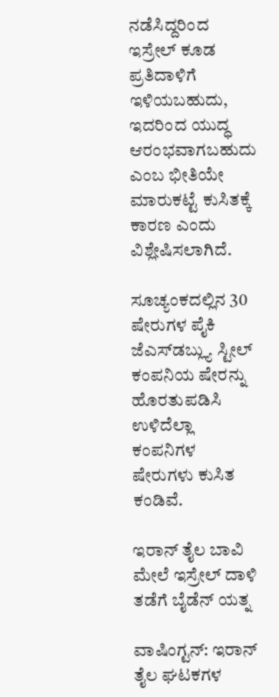ನಡೆಸಿದ್ದರಿಂದ ಇಸ್ರೇಲ್‌ ಕೂಡ ಪ್ರತಿದಾಳಿಗೆ ಇಳಿಯಬಹುದು, ಇದರಿಂದ ಯುದ್ಧ ಆರಂಭವಾಗಬಹುದು ಎಂಬ ಭೀತಿಯೇ ಮಾರುಕಟ್ಟೆ ಕುಸಿತಕ್ಕೆ ಕಾರಣ ಎಂದು ವಿಶ್ಲೇಷಿಸಲಾಗಿದೆ.

ಸೂಚ್ಯಂಕದಲ್ಲಿನ 30 ಷೇರುಗಳ ಪೈಕಿ ಜೆಎಸ್‌ಡಬ್ಲ್ಯು ಸ್ಟೀಲ್‌ ಕಂಪನಿಯ ಷೇರನ್ನು ಹೊರತುಪಡಿಸಿ ಉಳಿದೆಲ್ಲಾ ಕಂಪನಿಗಳ ಷೇರುಗಳು ಕುಸಿತ ಕಂಡಿವೆ.

ಇರಾನ್‌ ತೈಲ ಬಾವಿ ಮೇಲೆ ಇಸ್ರೇಲ್‌ ದಾಳಿ ತಡೆಗೆ ಬೈಡೆನ್‌ ಯತ್ನ

ವಾಷಿಂಗ್ಟನ್: ಇರಾನ್ ತೈಲ ಘಟಕಗಳ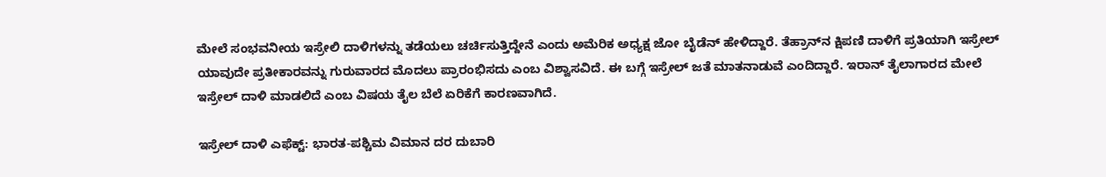ಮೇಲೆ ಸಂಭವನೀಯ ಇಸ್ರೇಲಿ ದಾಳಿಗಳನ್ನು ತಡೆಯಲು ಚರ್ಚಿಸುತ್ತಿದ್ದೇನೆ ಎಂದು ಅಮೆರಿಕ ಅಧ್ಯಕ್ಷ ಜೋ ಬೈಡೆನ್‌ ಹೇಳಿದ್ದಾರೆ. ತೆಹ್ರಾನ್‌ನ ಕ್ಷಿಪಣಿ ದಾಳಿಗೆ ಪ್ರತಿಯಾಗಿ ಇಸ್ರೇಲ್ ಯಾವುದೇ ಪ್ರತೀಕಾರವನ್ನು ಗುರುವಾರದ ಮೊದಲು ಪ್ರಾರಂಭಿಸದು ಎಂಬ ವಿಶ್ವಾಸವಿದೆ. ಈ ಬಗ್ಗೆ ಇಸ್ರೇಲ್‌ ಜತೆ ಮಾತನಾಡುವೆ ಎಂದಿದ್ದಾರೆ. ಇರಾನ್‌ ತೈಲಾಗಾರದ ಮೇಲೆ ಇಸ್ರೇಲ್‌ ದಾಳಿ ಮಾಡಲಿದೆ ಎಂಬ ವಿಷಯ ತೈಲ ಬೆಲೆ ಏರಿಕೆಗೆ ಕಾರಣವಾಗಿದೆ.

ಇಸ್ರೇಲ್‌ ದಾಳಿ ಎಫೆಕ್ಟ್‌: ಭಾರತ-ಪಶ್ಚಿಮ ವಿಮಾನ ದರ ದುಬಾರಿ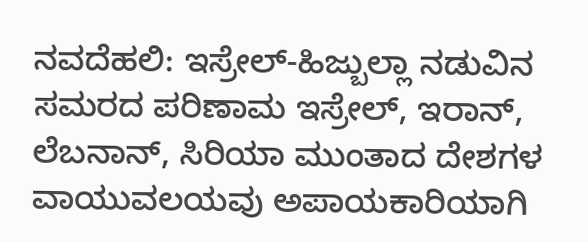ನವದೆಹಲಿ: ಇಸ್ರೇಲ್‌-ಹಿಜ್ಬುಲ್ಲಾ ನಡುವಿನ ಸಮರದ ಪರಿಣಾಮ ಇಸ್ರೇಲ್‌, ಇರಾನ್‌, ಲೆಬನಾನ್‌, ಸಿರಿಯಾ ಮುಂತಾದ ದೇಶಗಳ ವಾಯುವಲಯವು ಅಪಾಯಕಾರಿಯಾಗಿ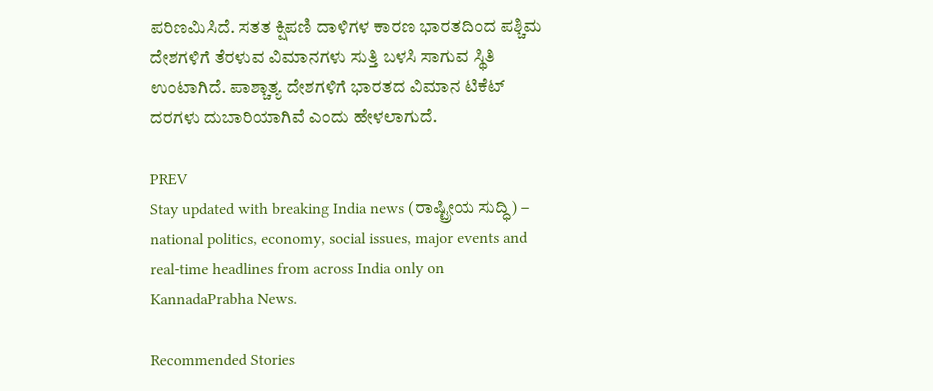ಪರಿಣಮಿಸಿದೆ. ಸತತ ಕ್ಷಿಪಣಿ ದಾಳಿಗಳ ಕಾರಣ ಭಾರತದಿಂದ ಪಶ್ಚಿಮ ದೇಶಗಳಿಗೆ ತೆರಳುವ ವಿಮಾನಗಳು ಸುತ್ತಿ ಬಳಸಿ ಸಾಗುವ ಸ್ಥಿತಿ ಉಂಟಾಗಿದೆ. ಪಾಶ್ಚಾತ್ಯ ದೇಶಗಳಿಗೆ ಭಾರತದ ವಿಮಾನ ಟಿಕೆಟ್‌ ದರಗಳು ದುಬಾರಿಯಾಗಿವೆ ಎಂದು ಹೇಳಲಾಗುದೆ.

PREV
Stay updated with breaking India news (ರಾಷ್ಟ್ರೀಯ ಸುದ್ಧಿ) – national politics, economy, social issues, major events and real‑time headlines from across India only on KannadaPrabha News.

Recommended Stories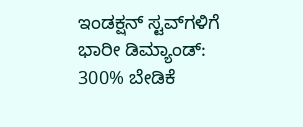ಇಂಡಕ್ಷನ್‌ ಸ್ಟವ್‌ಗಳಿಗೆ ಭಾರೀ ಡಿಮ್ಯಾಂಡ್‌: 300% ಬೇಡಿಕೆ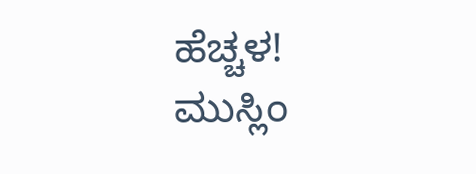ಹೆಚ್ಚಳ!
ಮುಸ್ಲಿಂ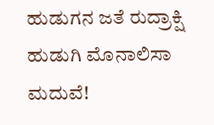ಹುಡುಗನ ಜತೆ ರುದ್ರಾಕ್ಷಿ ಹುಡುಗಿ ಮೊನಾಲಿಸಾ ಮದುವೆ!